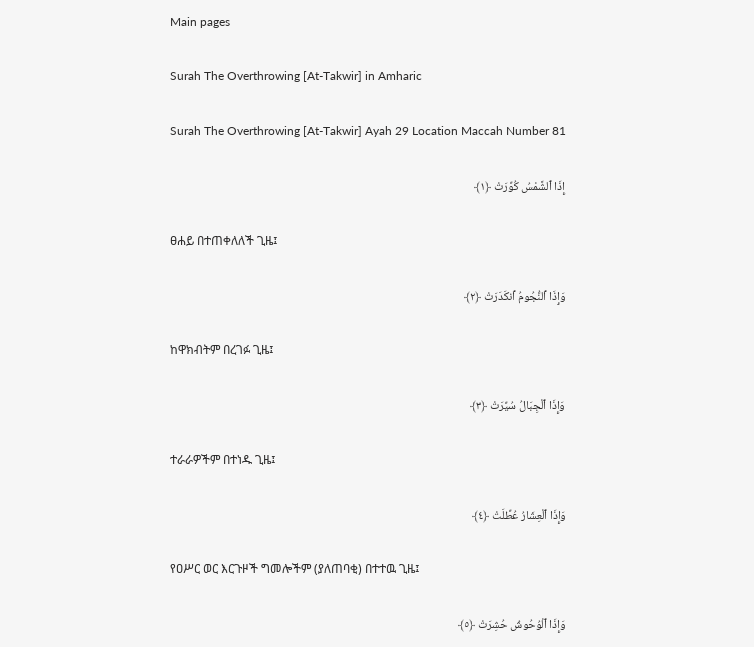Main pages

Surah The Overthrowing [At-Takwir] in Amharic

Surah The Overthrowing [At-Takwir] Ayah 29 Location Maccah Number 81

إِذَا ٱلشَّمْسُ كُوِّرَتْ ﴿١﴾

ፀሐይ በተጠቀለለች ጊዜ፤

وَإِذَا ٱلنُّجُومُ ٱنكَدَرَتْ ﴿٢﴾

ከዋክብትም በረገፉ ጊዜ፤

وَإِذَا ٱلْجِبَالُ سُيِّرَتْ ﴿٣﴾

ተራራዎችም በተነዱ ጊዜ፤

وَإِذَا ٱلْعِشَارُ عُطِّلَتْ ﴿٤﴾

የዐሥር ወር እርጉዞች ግመሎችም (ያለጠባቂ) በተተዉ ጊዜ፤

وَإِذَا ٱلْوُحُوشُ حُشِرَتْ ﴿٥﴾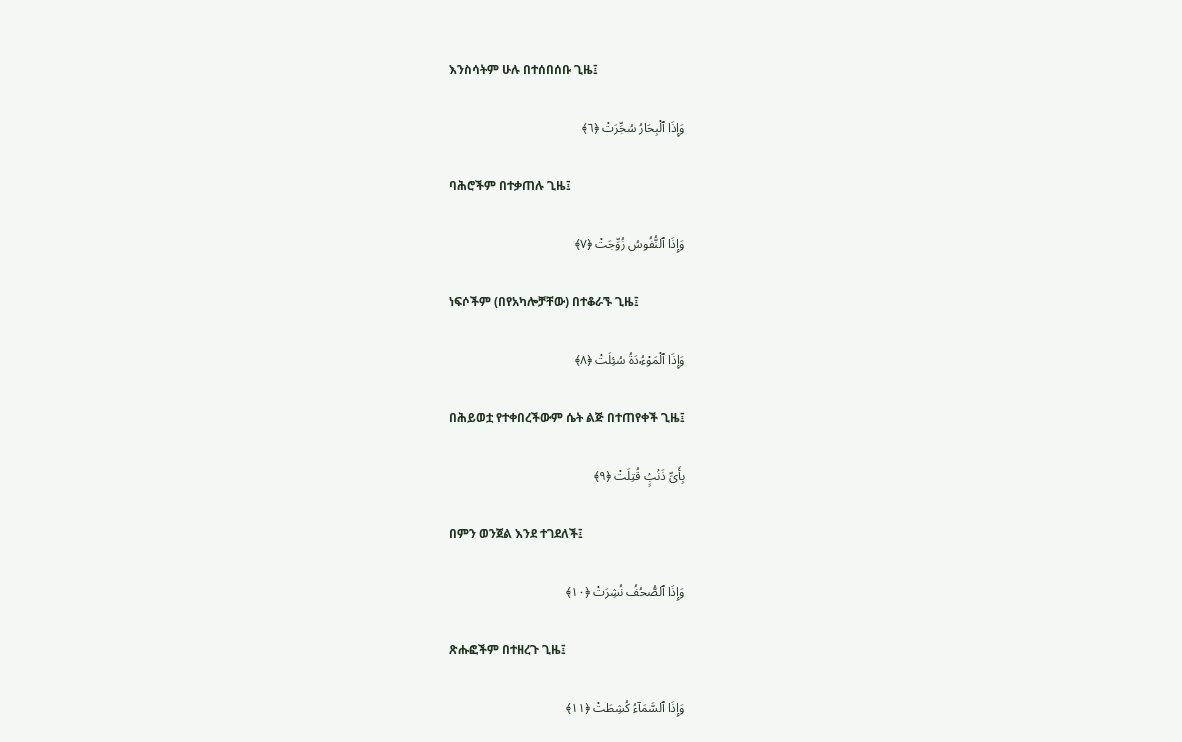እንስሳትም ሁሉ በተሰበሰቡ ጊዜ፤

وَإِذَا ٱلْبِحَارُ سُجِّرَتْ ﴿٦﴾

ባሕሮችም በተቃጠሉ ጊዜ፤

وَإِذَا ٱلنُّفُوسُ زُوِّجَتْ ﴿٧﴾

ነፍሶችም (በየአካሎቻቸው) በተቆራኙ ጊዜ፤

وَإِذَا ٱلْمَوْءُۥدَةُ سُئِلَتْ ﴿٨﴾

በሕይወቷ የተቀበረችውም ሴት ልጅ በተጠየቀች ጊዜ፤

بِأَىِّ ذَنۢبٍۢ قُتِلَتْ ﴿٩﴾

በምን ወንጀል እንደ ተገደለች፤

وَإِذَا ٱلصُّحُفُ نُشِرَتْ ﴿١٠﴾

ጽሑፎችም በተዘረጉ ጊዜ፤

وَإِذَا ٱلسَّمَآءُ كُشِطَتْ ﴿١١﴾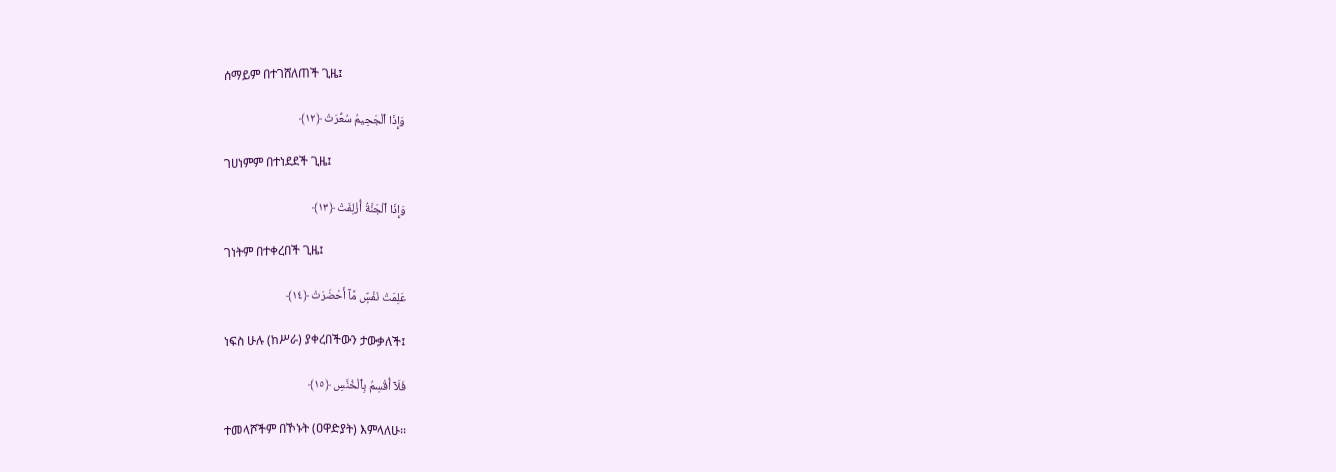ሰማይም በተገሸለጠች ጊዜ፤

وَإِذَا ٱلْجَحِيمُ سُعِّرَتْ ﴿١٢﴾

ገሀነምም በተነደደች ጊዜ፤

وَإِذَا ٱلْجَنَّةُ أُزْلِفَتْ ﴿١٣﴾

ገነትም በተቀረበች ጊዜ፤

عَلِمَتْ نَفْسٌۭ مَّآ أَحْضَرَتْ ﴿١٤﴾

ነፍስ ሁሉ (ከሥራ) ያቀረበችውን ታውቃለች፤

فَلَآ أُقْسِمُ بِٱلْخُنَّسِ ﴿١٥﴾

ተመላሾችም በኾኑት (ዐዋድያት) እምላለሁ፡፡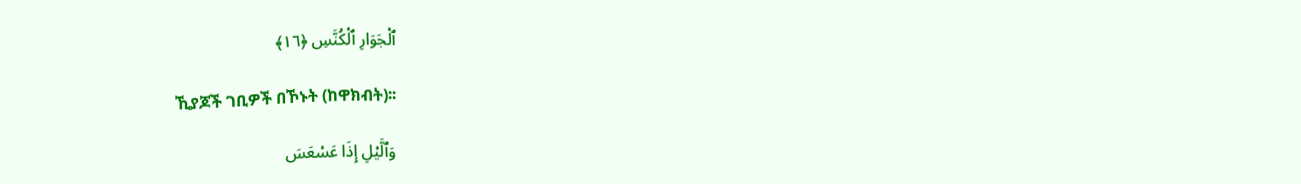ٱلْجَوَارِ ٱلْكُنَّسِ ﴿١٦﴾

ኺያጆች ገቢዎች በኾኑት (ከዋክብት)፡፡

وَٱلَّيْلِ إِذَا عَسْعَسَ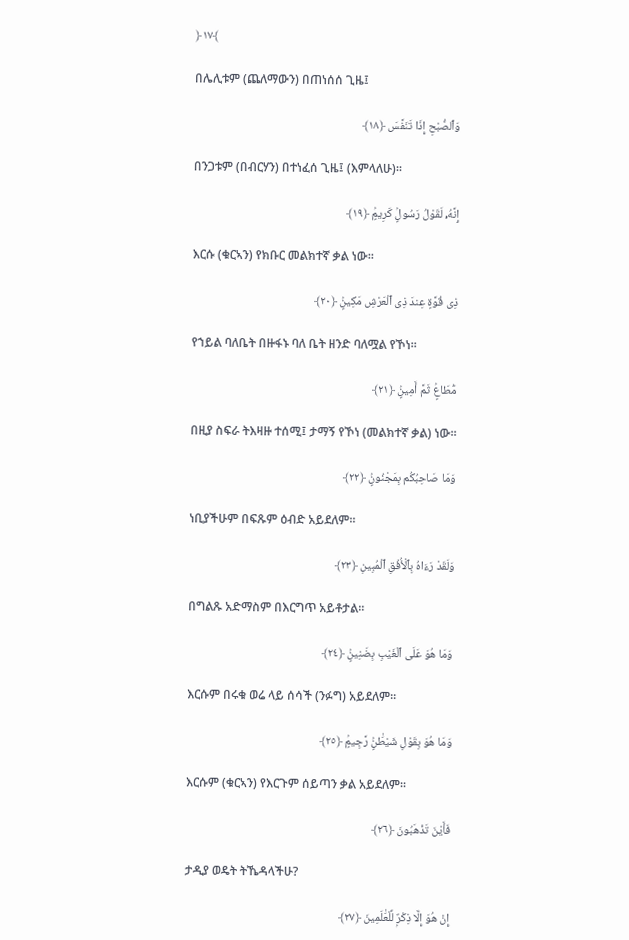﴿١٧﴾

በሌሊቱም (ጨለማውን) በጠነሰሰ ጊዜ፤

وَٱلصُّبْحِ إِذَا تَنَفَّسَ ﴿١٨﴾

በንጋቱም (በብርሃን) በተነፈሰ ጊዜ፤ (እምላለሁ)፡፡

إِنَّهُۥ لَقَوْلُ رَسُولٍۢ كَرِيمٍۢ ﴿١٩﴾

እርሱ (ቁርኣን) የክቡር መልክተኛ ቃል ነው፡፡

ذِى قُوَّةٍ عِندَ ذِى ٱلْعَرْشِ مَكِينٍۢ ﴿٢٠﴾

የኀይል ባለቤት በዙፋኑ ባለ ቤት ዘንድ ባለሟል የኾነ፡፡

مُّطَاعٍۢ ثَمَّ أَمِينٍۢ ﴿٢١﴾

በዚያ ስፍራ ትእዛዙ ተሰሚ፤ ታማኝ የኾነ (መልክተኛ ቃል) ነው፡፡

وَمَا صَاحِبُكُم بِمَجْنُونٍۢ ﴿٢٢﴾

ነቢያችሁም በፍጹም ዕብድ አይደለም፡፡

وَلَقَدْ رَءَاهُ بِٱلْأُفُقِ ٱلْمُبِينِ ﴿٢٣﴾

በግልጹ አድማስም በእርግጥ አይቶታል፡፡

وَمَا هُوَ عَلَى ٱلْغَيْبِ بِضَنِينٍۢ ﴿٢٤﴾

እርሱም በሩቁ ወሬ ላይ ሰሳች (ንፉግ) አይደለም፡፡

وَمَا هُوَ بِقَوْلِ شَيْطَٰنٍۢ رَّجِيمٍۢ ﴿٢٥﴾

እርሱም (ቁርኣን) የእርጉም ሰይጣን ቃል አይደለም፡፡

فَأَيْنَ تَذْهَبُونَ ﴿٢٦﴾

ታዲያ ወዴት ትኼዳላችሁ?

إِنْ هُوَ إِلَّا ذِكْرٌۭ لِّلْعَٰلَمِينَ ﴿٢٧﴾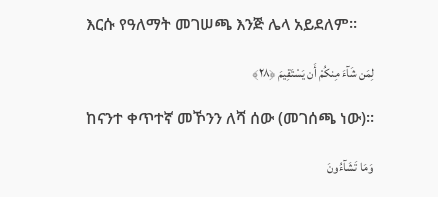እርሱ የዓለማት መገሠጫ እንጅ ሌላ አይደለም፡፡

لِمَن شَآءَ مِنكُمْ أَن يَسْتَقِيمَ ﴿٢٨﴾

ከናንተ ቀጥተኛ መኾንን ለሻ ሰው (መገሰጫ ነው)፡፡

وَمَا تَشَآءُونَ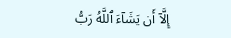إِلَّآ أَن يَشَآءَ ٱللَّهُ رَبُّ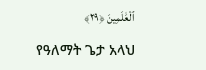ٱلْعَٰلَمِينَ ﴿٢٩﴾

የዓለማት ጌታ አላህ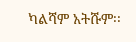ካልሻም አትሹም፡፡